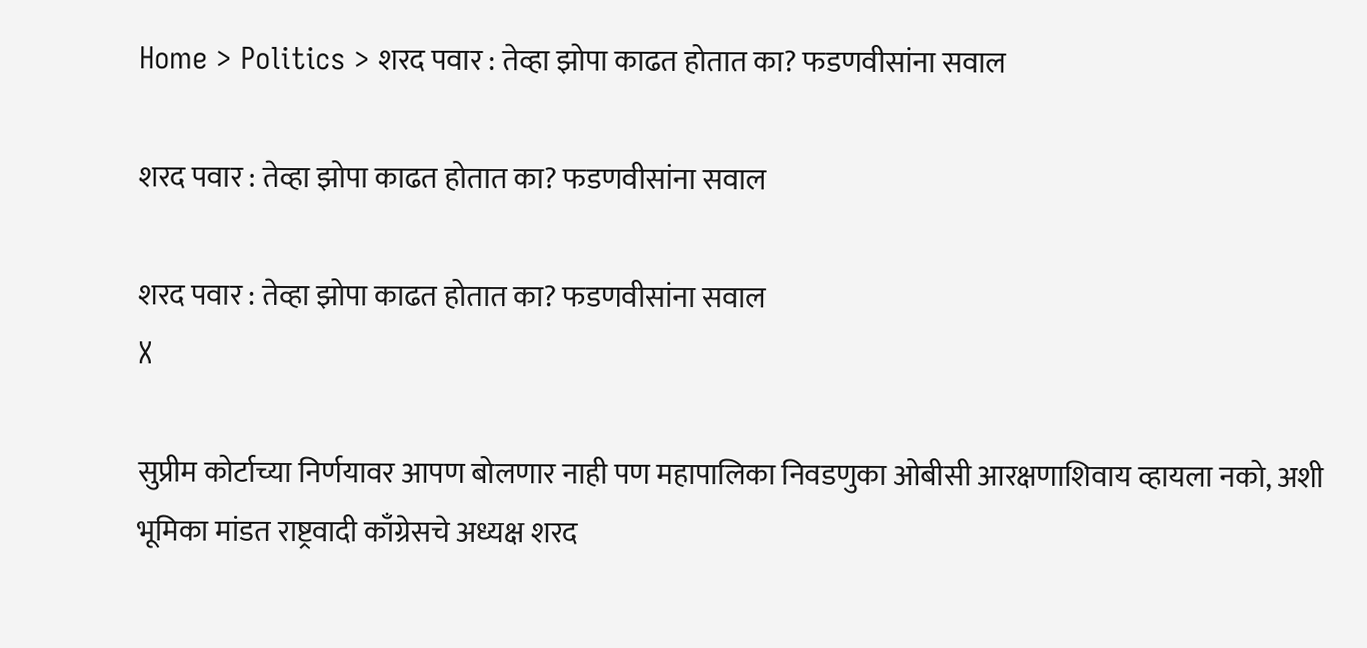Home > Politics > शरद पवार : तेव्हा झोपा काढत होतात का? फडणवीसांना सवाल

शरद पवार : तेव्हा झोपा काढत होतात का? फडणवीसांना सवाल

शरद पवार : तेव्हा झोपा काढत होतात का? फडणवीसांना सवाल
X

सुप्रीम कोर्टाच्या निर्णयावर आपण बोलणार नाही पण महापालिका निवडणुका ओबीसी आरक्षणाशिवाय व्हायला नको, अशी भूमिका मांडत राष्ट्रवादी काँग्रेसचे अध्यक्ष शरद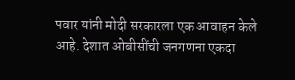पवार यांनी मोदी सरकारला एक आवाहन केले आहे. देशात ओबीसींची जनगणना एकदा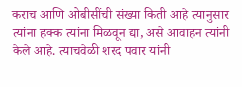कराच आणि ओबीसींची संख्या किती आहे त्यानुसार त्यांना हक्क त्यांना मिळवून द्या, असे आवाहन त्यांनी केले आहे. त्याचवेळी शरद पवार यांनी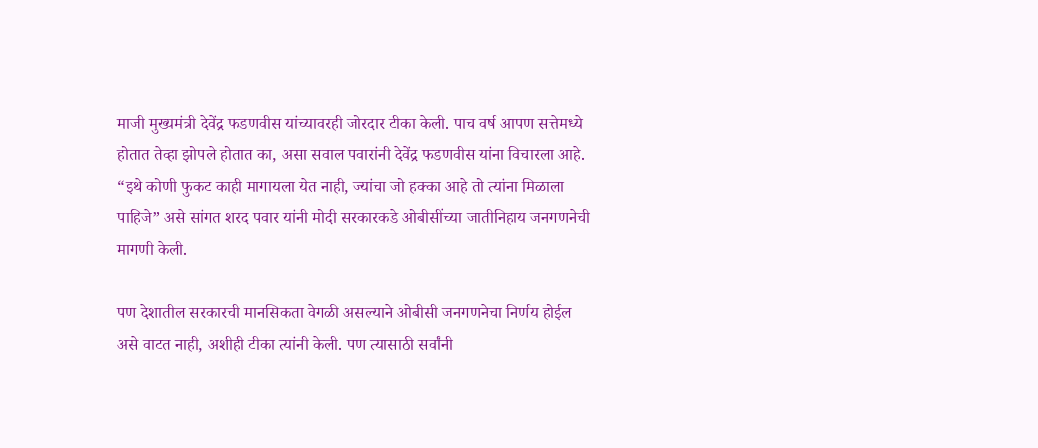माजी मुख्यमंत्री देवेंद्र फडणवीस यांच्यावरही जोरदार टीका केली. पाच वर्ष आपण सत्तेमध्ये होतात तेव्हा झोपले होतात का, असा सवाल पवारांनी देवेंद्र फडणवीस यांना विचारला आहे. “इथे कोणी फुकट काही मागायला येत नाही, ज्यांचा जो हक्का आहे तो त्यांना मिळाला पाहिजे” असे सांगत शरद पवार यांनी मोदी सरकारकडे ओबीसींच्या जातीनिहाय जनगणनेची मागणी केली.

पण देशातील सरकारची मानसिकता वेगळी असल्याने ओबीसी जनगणनेचा निर्णय होईल असे वाटत नाही, अशीही टीका त्यांनी केली. पण त्यासाठी सर्वांनी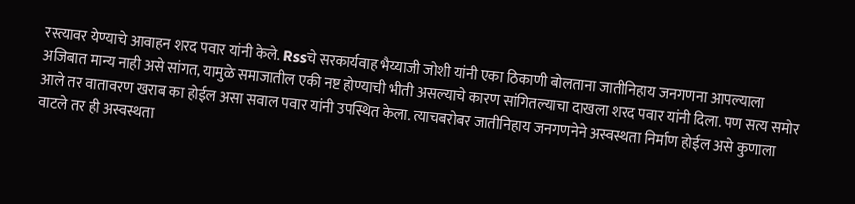रस्त्यावर येण्याचे आवाहन शरद पवार यांनी केले. Rssचे सरकार्यवाह भैय्याजी जोशी यांनी एका ठिकाणी बोलताना जातीनिहाय जनगणना आपल्याला अजिबात मान्य नाही असे सांगत, यामुळे समाजातील एकी नष्ट होण्याची भीती असल्याचे कारण सांगितल्याचा दाखला शरद पवार यांनी दिला. पण सत्य समोर आले तर वातावरण खराब का होईल असा सवाल पवार यांनी उपस्थित केला. त्याचबरोबर जातीनिहाय जनगणनेने अस्वस्थता निर्माण होईल असे कुणाला वाटले तर ही अस्वस्थता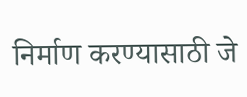निर्माण करण्यासाठी जे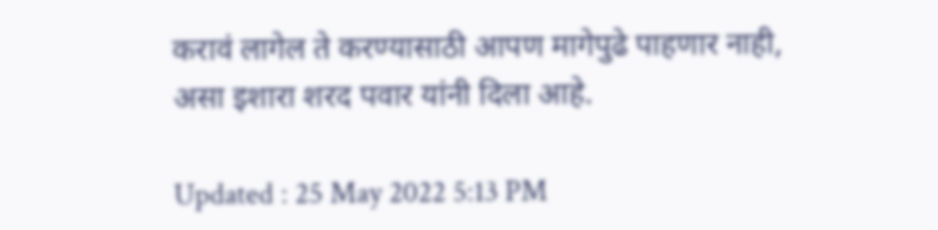करावं लागेल ते करण्यासाठी आपण मागेपुढे पाहणार नाही, असा इशारा शरद पवार यांनी दिला आहे.

Updated : 25 May 2022 5:13 PM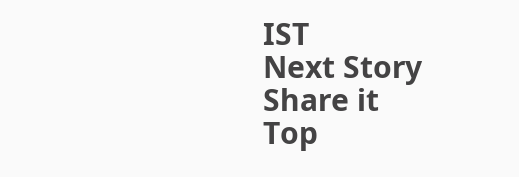IST
Next Story
Share it
Top